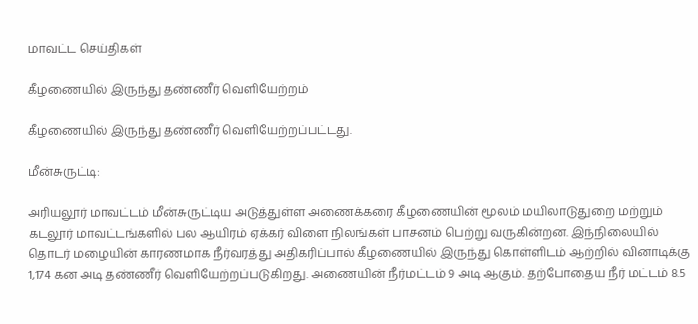மாவட்ட செய்திகள்

கீழணையில் இருந்து தண்ணீர் வெளியேற்றம்

கீழணையில் இருந்து தண்ணீர் வெளியேற்றப்பட்டது.

மீன்சுருட்டி:

அரியலூர் மாவட்டம் மீன்சுருட்டிய அடுத்துள்ள அணைக்கரை கீழணையின் மூலம் மயிலாடுதுறை மற்றும் கடலூர் மாவட்டங்களில் பல ஆயிரம் ஏக்கர் விளை நிலங்கள் பாசனம் பெற்று வருகின்றன. இந்நிலையில் தொடர் மழையின் காரணமாக நீர்வரத்து அதிகரிப்பால் கீழணையில் இருந்து கொள்ளிடம் ஆற்றில் வினாடிக்கு 1,174 கன அடி தண்ணீர் வெளியேற்றப்படுகிறது. அணையின் நீர்மட்டம் 9 அடி ஆகும். தற்போதைய நீர் மட்டம் 8.5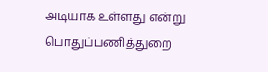அடியாக உள்ளது என்று பொதுப்பணித்துறை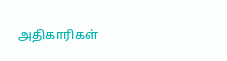அதிகாரிகள்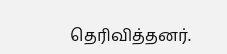தெரிவித்தனர்.